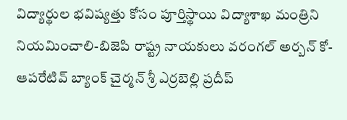విద్యార్థుల భవిష్యత్తు కోసం పూర్తిస్థాయి విద్యాశాఖ మంత్రిని నియమించాలి-బిజెపి రాష్ట్ర నాయకులు వరంగల్ అర్బన్ కో-ఆపరేటివ్ బ్యాంక్ చైర్మన్ శ్రీ ఎర్రబెల్లి ప్రదీప్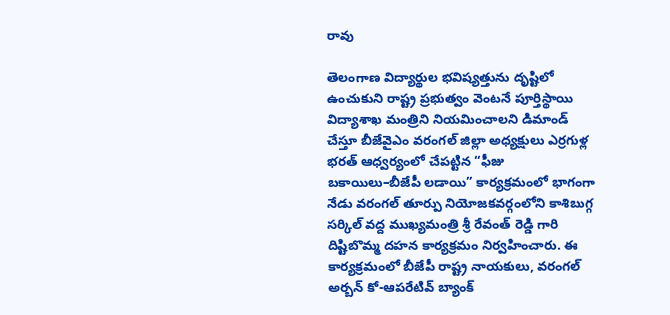రావు

తెలంగాణ విద్యార్థుల భవిష్యత్తును దృష్టిలో ఉంచుకుని రాష్ట్ర ప్రభుత్వం వెంటనే పూర్తిస్థాయి విద్యాశాఖ మంత్రిని నియమించాలని డిమాండ్ చేస్తూ బీజేవైఎం వరంగల్ జిల్లా అధ్యక్షులు ఎర్రగుళ్ల భరత్ ఆధ్వర్యంలో చేపట్టిన “ఫీజు బకాయిలు–బీజేపీ లడాయి” కార్యక్రమంలో భాగంగా నేడు వరంగల్ తూర్పు నియోజకవర్గంలోని కాశిబుగ్గ సర్కిల్ వద్ద ముఖ్యమంత్రి శ్రీ రేవంత్ రెడ్డి గారి దిష్టిబొమ్మ దహన కార్యక్రమం నిర్వహించారు. ఈ కార్యక్రమంలో బీజేపీ రాష్ట్ర నాయకులు, వరంగల్ అర్బన్ కో-ఆపరేటివ్ బ్యాంక్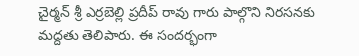చైర్మన్ శ్రీ ఎర్రబెల్లి ప్రదీప్ రావు గారు పాల్గొని నిరసనకు మద్దతు తెలిపారు. ఈ సందర్భంగా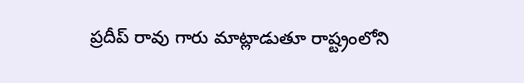ప్రదీప్ రావు గారు మాట్లాడుతూ రాష్ట్రంలోని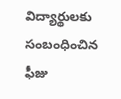విద్యార్థులకు సంబంధించిన ఫీజు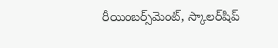రీయింబర్స్‌మెంట్, స్కాలర్‌షిప్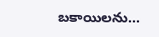బకాయిలను...